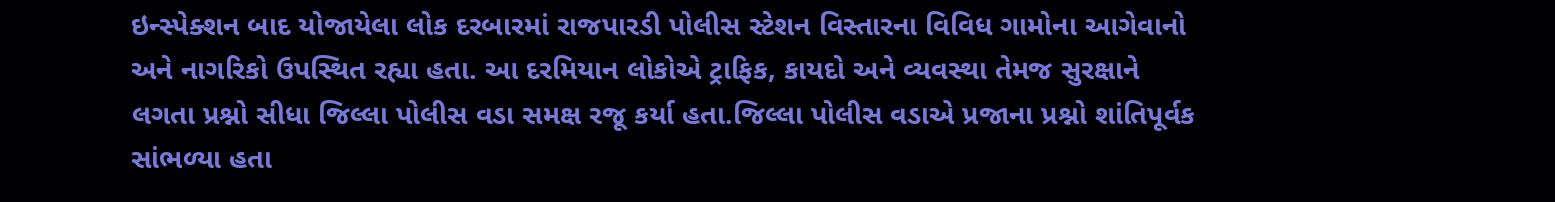ઇન્સ્પેક્શન બાદ યોજાયેલા લોક દરબારમાં રાજપારડી પોલીસ સ્ટેશન વિસ્તારના વિવિધ ગામોના આગેવાનો અને નાગરિકો ઉપસ્થિત રહ્યા હતા. આ દરમિયાન લોકોએ ટ્રાફિક, કાયદો અને વ્યવસ્થા તેમજ સુરક્ષાને લગતા પ્રશ્નો સીધા જિલ્લા પોલીસ વડા સમક્ષ રજૂ કર્યા હતા.જિલ્લા પોલીસ વડાએ પ્રજાના પ્રશ્નો શાંતિપૂર્વક સાંભળ્યા હતા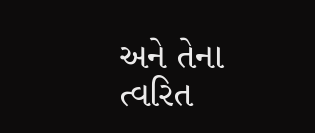અને તેના ત્વરિત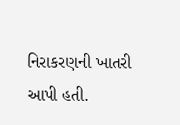નિરાકરણની ખાતરી આપી હતી.